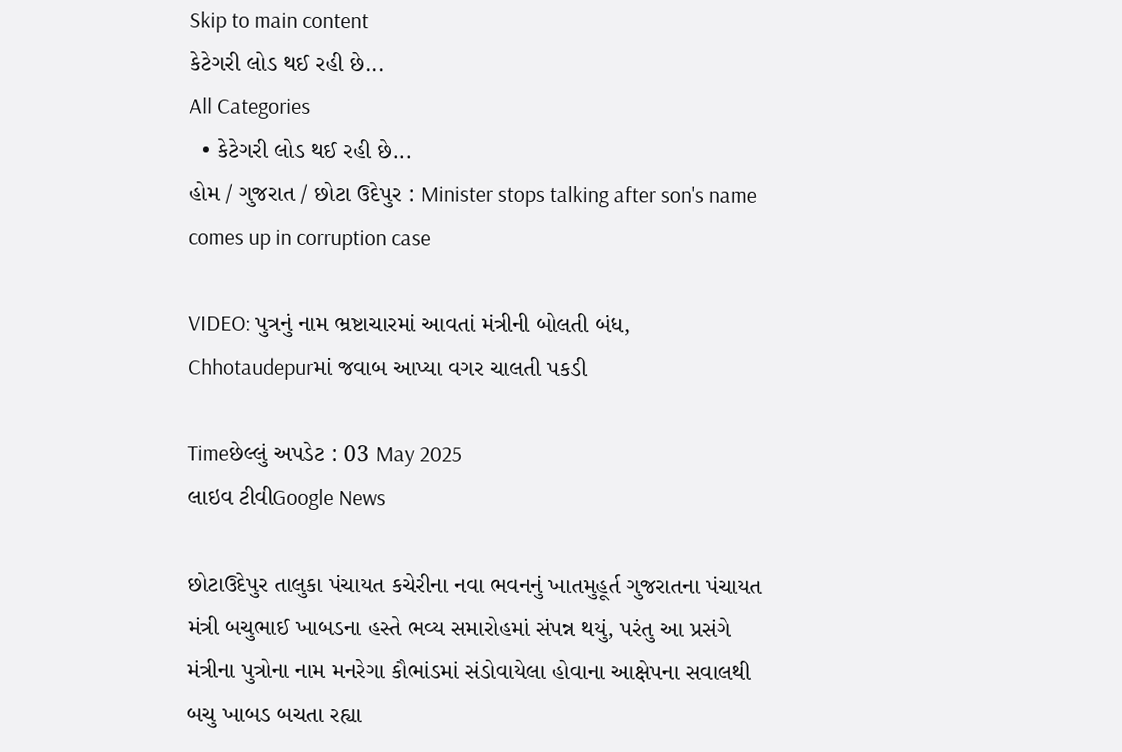Skip to main content
કેટેગરી લોડ થઈ રહી છે...
All Categories
  • કેટેગરી લોડ થઈ રહી છે...
હોમ / ગુજરાત / છોટા ઉદેપુર : Minister stops talking after son's name comes up in corruption case

VIDEO: પુત્રનું નામ ભ્રષ્ટાચારમાં આવતાં મંત્રીની બોલતી બંધ, Chhotaudepurમાં જવાબ આપ્યા વગર ચાલતી પકડી

Timeછેલ્લું અપડેટ : 03 May 2025
લાઇવ ટીવીGoogle News

છોટાઉદેપુર તાલુકા પંચાયત કચેરીના નવા ભવનનું ખાતમુહૂર્ત ગુજરાતના પંચાયત મંત્રી બચુભાઈ ખાબડના હસ્તે ભવ્ય સમારોહમાં સંપન્ન થયું, પરંતુ આ પ્રસંગે મંત્રીના પુત્રોના નામ મનરેગા કૌભાંડમાં સંડોવાયેલા હોવાના આક્ષેપના સવાલથી બચુ ખાબડ બચતા રહ્યા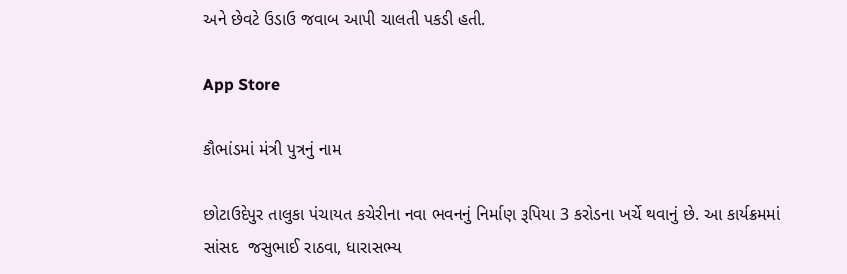અને છેવટે ઉડાઉ જવાબ આપી ચાલતી પકડી હતી.

App Store

કૌભાંડમાં મંત્રી પુત્રનું નામ

છોટાઉદેપુર તાલુકા પંચાયત કચેરીના નવા ભવનનું નિર્માણ રૂપિયા 3 કરોડના ખર્ચે થવાનું છે. આ કાર્યક્રમમાં સાંસદ  જસુભાઈ રાઠવા, ધારાસભ્ય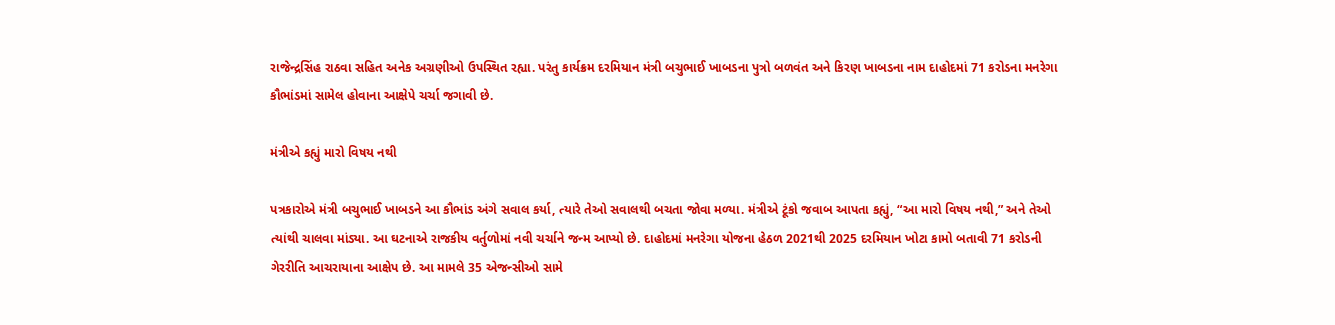રાજેન્દ્રસિંહ રાઠવા સહિત અનેક અગ્રણીઓ ઉપસ્થિત રહ્યા. પરંતુ કાર્યક્રમ દરમિયાન મંત્રી બચુભાઈ ખાબડના પુત્રો બળવંત અને કિરણ ખાબડના નામ દાહોદમાં 71 કરોડના મનરેગા કૌભાંડમાં સામેલ હોવાના આક્ષેપે ચર્ચા જગાવી છે.

મંત્રીએ કહ્યું મારો વિષય નથી

પત્રકારોએ મંત્રી બચુભાઈ ખાબડને આ કૌભાંડ અંગે સવાલ કર્યા, ત્યારે તેઓ સવાલથી બચતા જોવા મળ્યા. મંત્રીએ ટૂંકો જવાબ આપતા કહ્યું, “આ મારો વિષય નથી,” અને તેઓ ત્યાંથી ચાલવા માંડ્યા. આ ઘટનાએ રાજકીય વર્તુળોમાં નવી ચર્ચાને જન્મ આપ્યો છે. દાહોદમાં મનરેગા યોજના હેઠળ 2021થી 2025 દરમિયાન ખોટા કામો બતાવી 71 કરોડની ગેરરીતિ આચરાયાના આક્ષેપ છે. આ મામલે 35 એજન્સીઓ સામે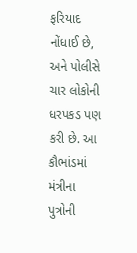ફરિયાદ નોંધાઈ છે, અને પોલીસે ચાર લોકોની ધરપકડ પણ કરી છે. આ કૌભાંડમાં મંત્રીના પુત્રોની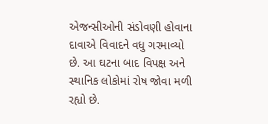એજન્સીઓની સંડોવણી હોવાના દાવાએ વિવાદને વધુ ગરમાવ્યો છે. આ ઘટના બાદ વિપક્ષ અને સ્થાનિક લોકોમાં રોષ જોવા મળી રહ્યો છે.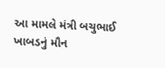આ મામલે મંત્રી બચુભાઈ ખાબડનું મૌન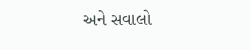અને સવાલો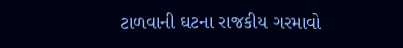ટાળવાની ઘટના રાજકીય ગરમાવો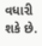વધારી શકે છે.